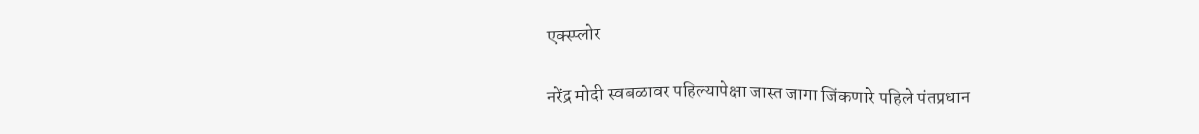एक्स्प्लोर

नरेंद्र मोदी स्वबळावर पहिल्यापेक्षा जास्त जागा जिंकणारे पहिले पंतप्रधान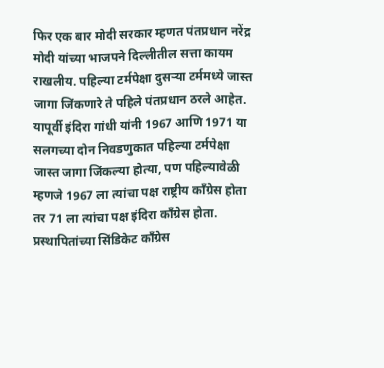फिर एक बार मोदी सरकार म्हणत पंतप्रधान नरेंद्र मोदी यांच्या भाजपने दिल्लीतील सत्ता कायम राखलीय. पहिल्या टर्मपेक्षा दुसऱ्या टर्ममध्ये जास्त जागा जिंकणारे ते पहिले पंतप्रधान ठरले आहेत. यापूर्वी इंदिरा गांधी यांनी 1967 आणि 1971 या सलगच्या दोन निवडणुकात पहिल्या टर्मपेक्षा जास्त जागा जिंकल्या होत्या, पण पहिल्यावेळी म्हणजे 1967 ला त्यांचा पक्ष राष्ट्रीय काँग्रेस होता तर 71 ला त्यांचा पक्ष इंदिरा काँग्रेस होता. प्रस्थापितांच्या सिंडिकेट काँग्रेस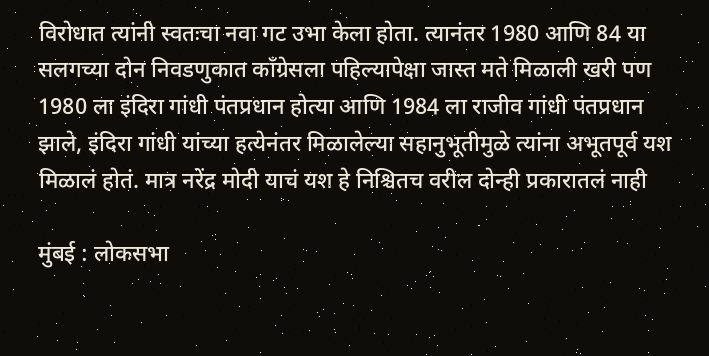विरोधात त्यांनी स्वतःचा नवा गट उभा केला होता. त्यानंतर 1980 आणि 84 या सलगच्या दोन निवडणुकात काँग्रेसला पहिल्यापेक्षा जास्त मते मिळाली खरी पण 1980 ला इंदिरा गांधी पंतप्रधान होत्या आणि 1984 ला राजीव गांधी पंतप्रधान झाले, इंदिरा गांधी यांच्या हत्येनंतर मिळालेल्या सहानुभूतीमुळे त्यांना अभूतपूर्व यश मिळालं होतं. मात्र नरेंद्र मोदी याचं यश हे निश्चितच वरील दोन्ही प्रकारातलं नाही

मुंबई : लोकसभा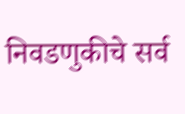निवडणुकीचे सर्व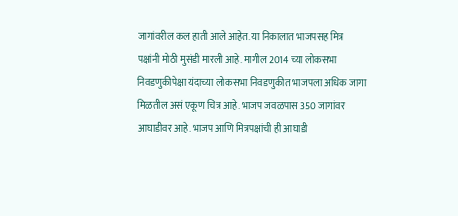जागांवरील कल हाती आले आहेत. या निकालात भाजपसह मित्र पक्षांनी मोठी मुसंडी मारली आहे. मागील 2014 च्या लोकसभा निवडणुकीपेक्षा यंदाच्या लोकसभा निवडणुकीत भाजपला अधिक जागा मिळतील असं एकूण चित्र आहे. भाजप जवळपास 350 जागांवर आघाडीवर आहे. भाजप आणि मित्रपक्षांची ही आघाडी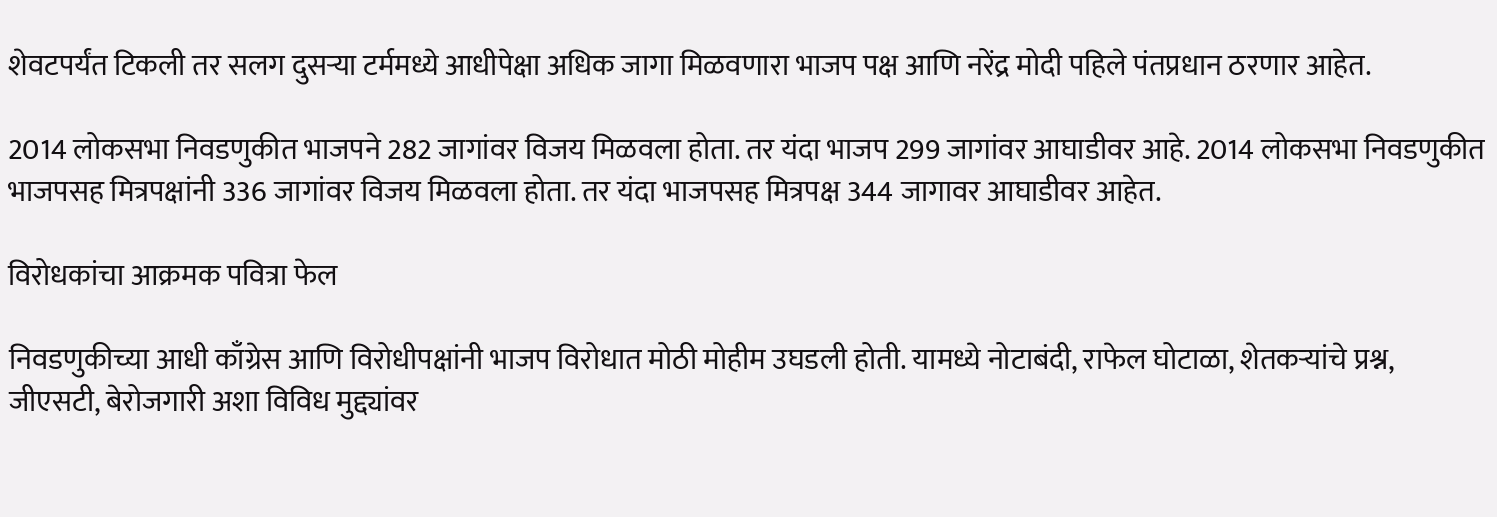शेवटपर्यंत टिकली तर सलग दुसऱ्या टर्ममध्ये आधीपेक्षा अधिक जागा मिळवणारा भाजप पक्ष आणि नरेंद्र मोदी पहिले पंतप्रधान ठरणार आहेत.

2014 लोकसभा निवडणुकीत भाजपने 282 जागांवर विजय मिळवला होता. तर यंदा भाजप 299 जागांवर आघाडीवर आहे. 2014 लोकसभा निवडणुकीत भाजपसह मित्रपक्षांनी 336 जागांवर विजय मिळवला होता. तर यंदा भाजपसह मित्रपक्ष 344 जागावर आघाडीवर आहेत.

विरोधकांचा आक्रमक पवित्रा फेल

निवडणुकीच्या आधी काँग्रेस आणि विरोधीपक्षांनी भाजप विरोधात मोठी मोहीम उघडली होती. यामध्ये नोटाबंदी, राफेल घोटाळा, शेतकऱ्यांचे प्रश्न, जीएसटी, बेरोजगारी अशा विविध मुद्द्यांवर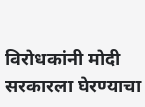विरोधकांनी मोदी सरकारला घेरण्याचा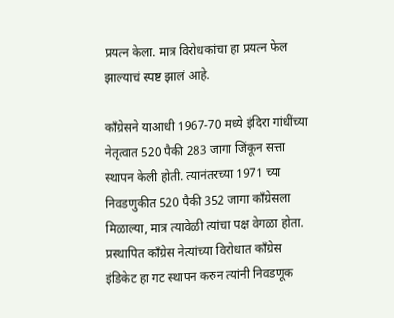प्रयत्न केला. मात्र विरोधकांचा हा प्रयत्न फेल झाल्याचं स्पष्ट झालं आहे.

काँग्रेसने याआधी 1967-70 मध्ये इंदिरा गांधींच्या नेतृत्वात 520 पैकी 283 जागा जिंकून सत्ता स्थापन केली होती. त्यानंतरच्या 1971 च्या निवडणुकीत 520 पैकी 352 जागा काँग्रेसला मिळाल्या, मात्र त्यावेळी त्यांचा पक्ष वेगळा होता. प्रस्थापित काँग्रेस नेत्यांच्या विरोधात काँग्रेस इंडिकेट हा गट स्थापन करुन त्यांनी निवडणूक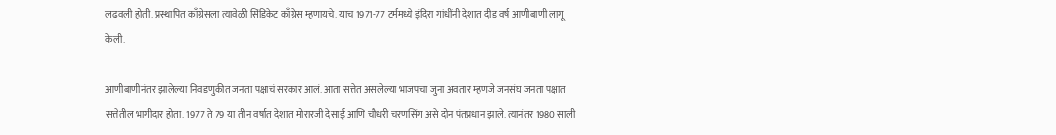लढवली होती. प्रस्थापित काँग्रेसला त्यावेळी सिंडिकेट काँग्रेस म्हणायचे. याच 1971-77 टर्ममध्ये इंदिरा गांधींनी देशात दीड वर्ष आणीबाणी लागू केली.

आणीबाणीनंतर झालेल्या निवडणुकीत जनता पक्षाचं सरकार आलं. आता सत्तेत असलेल्या भाजपचा जुना अवतार म्हणजे जनसंघ जनता पक्षात सत्तेतील भागीदार होता. 1977 ते 79 या तीन वर्षात देशात मोरारजी देसाई आणि चौधरी चरणसिंग असे दोन पंतप्रधान झाले. त्यानंतर 1980 साली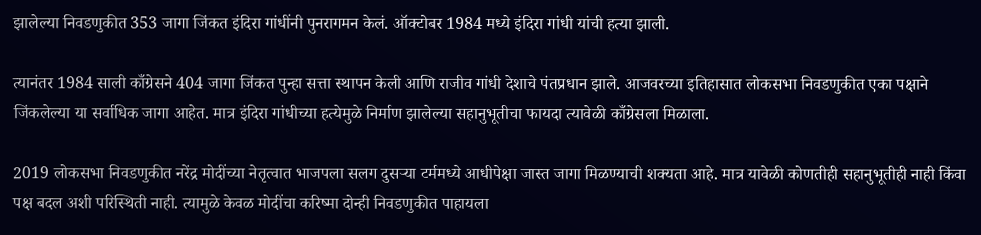झालेल्या निवडणुकीत 353 जागा जिंकत इंदिरा गांधींनी पुनरागमन केलं. ऑक्टोबर 1984 मध्ये इंदिरा गांधी यांची हत्या झाली.

त्यानंतर 1984 साली काँग्रेसने 404 जागा जिंकत पुन्हा सत्ता स्थापन केली आणि राजीव गांधी देशाचे पंतप्रधान झाले. आजवरच्या इतिहासात लोकसभा निवडणुकीत एका पक्षाने जिंकलेल्या या सर्वाधिक जागा आहेत. मात्र इंदिरा गांधीच्या हत्येमुळे निर्माण झालेल्या सहानुभूतीचा फायदा त्यावेळी काँग्रेसला मिळाला.

2019 लोकसभा निवडणुकीत नरेंद्र मोदींच्या नेतृत्वात भाजपला सलग दुसऱ्या टर्ममध्ये आधीपेक्षा जास्त जागा मिळण्याची शक्यता आहे. मात्र यावेळी कोणतीही सहानुभूतीही नाही किंवा पक्ष बदल अशी परिस्थिती नाही. त्यामुळे केवळ मोदींचा करिष्मा दोन्ही निवडणुकीत पाहायला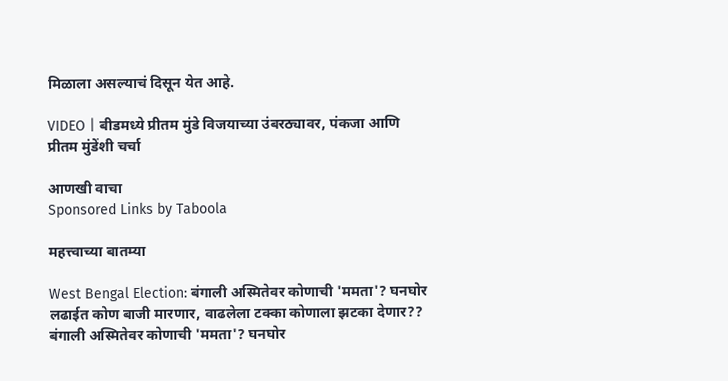मिळाला असल्याचं दिसून येत आहे.

VIDEO | बीडमध्ये प्रीतम मुंडे विजयाच्या उंबरठ्यावर, पंकजा आणि प्रीतम मुंडेंशी चर्चा

आणखी वाचा
Sponsored Links by Taboola

महत्त्वाच्या बातम्या

West Bengal Election: बंगाली अस्मितेवर कोणाची 'ममता'? घनघोर लढाईत कोण बाजी मारणार, वाढलेला टक्का कोणाला झटका देणार??
बंगाली अस्मितेवर कोणाची 'ममता'? घनघोर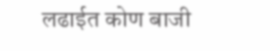लढाईत कोण बाजी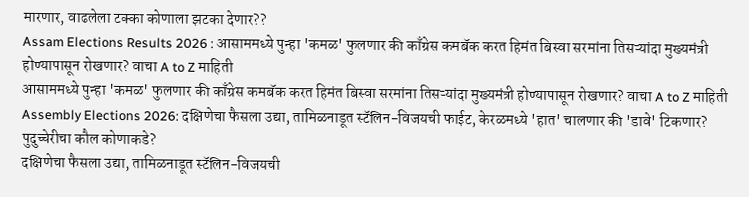मारणार, वाढलेला टक्का कोणाला झटका देणार??
Assam Elections Results 2026 : आसाममध्ये पुन्हा 'कमळ' फुलणार की काँग्रेस कमबॅक करत हिमंत बिस्वा सरमांना तिसऱ्यांदा मुख्यमंत्री होण्यापासून रोखणार? वाचा A to Z माहिती
आसाममध्ये पुन्हा 'कमळ' फुलणार की काँग्रेस कमबॅक करत हिमंत बिस्वा सरमांना तिसऱ्यांदा मुख्यमंत्री होण्यापासून रोखणार? वाचा A to Z माहिती
Assembly Elections 2026: दक्षिणेचा फैसला उद्या, तामिळनाडूत स्टॅलिन-विजयची फाईट, केरळमध्ये 'हात' चालणार की 'डावे' टिकणार? पुदुच्चेरीचा कौल कोणाकडे?
दक्षिणेचा फैसला उद्या, तामिळनाडूत स्टॅलिन-विजयची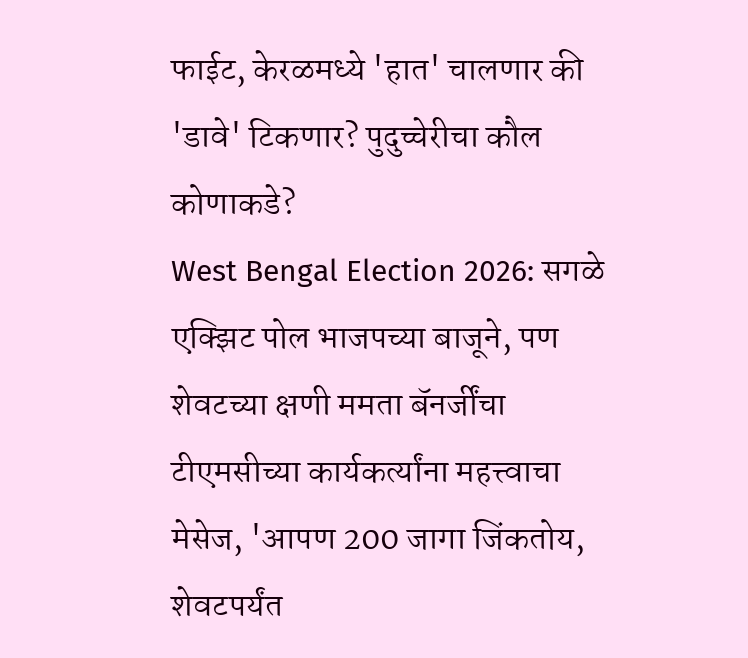फाईट, केरळमध्ये 'हात' चालणार की 'डावे' टिकणार? पुदुच्चेरीचा कौल कोणाकडे?
West Bengal Election 2026: सगळे एक्झिट पोल भाजपच्या बाजूने, पण शेवटच्या क्षणी ममता बॅनर्जींचा टीएमसीच्या कार्यकर्त्यांना महत्त्वाचा मेसेज, 'आपण 200 जागा जिंकतोय, शेवटपर्यंत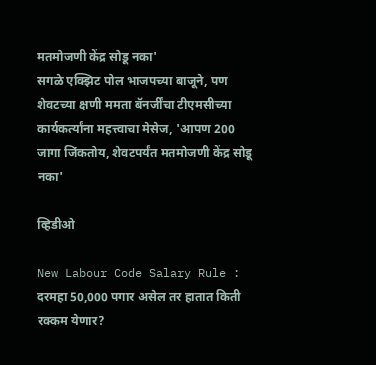मतमोजणी केंद्र सोडू नका'
सगळे एक्झिट पोल भाजपच्या बाजूने, पण शेवटच्या क्षणी ममता बॅनर्जींचा टीएमसीच्या कार्यकर्त्यांना महत्त्वाचा मेसेज, 'आपण 200 जागा जिंकतोय, शेवटपर्यंत मतमोजणी केंद्र सोडू नका'

व्हिडीओ

New Labour Code Salary Rule : दरमहा 50,000 पगार असेल तर हातात किती रक्कम येणार?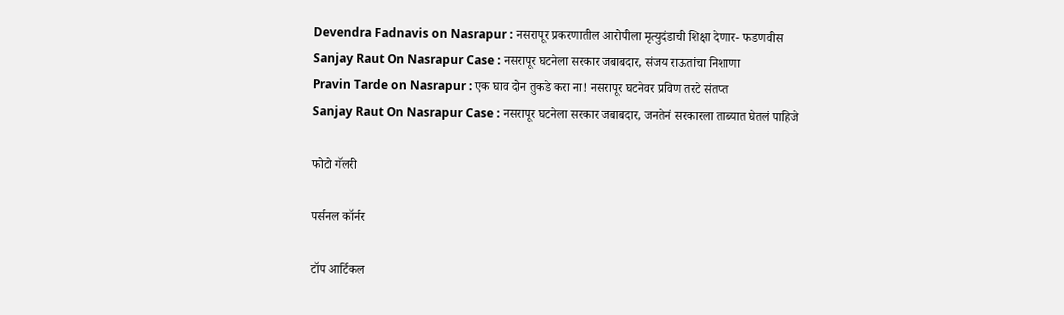Devendra Fadnavis on Nasrapur : नसरापूर प्रकरणातील आरोपीला मृत्युदंडाची शिक्षा देणार- फडणवीस
Sanjay Raut On Nasrapur Case : नसरापूर घटनेला सरकार जबाबदार, संजय राऊतांचा निशाणा
Pravin Tarde on Nasrapur : एक घाव दोन तुकडे करा ना! नसरापूर घटनेवर प्रविण तरटे संतप्त
Sanjay Raut On Nasrapur Case : नसरापूर घटनेला सरकार जबाबदार, जनतेनं सरकारला ताब्यात घेतलं पाहिजे

फोटो गॅलरी

पर्सनल कॉर्नर

टॉप आर्टिकल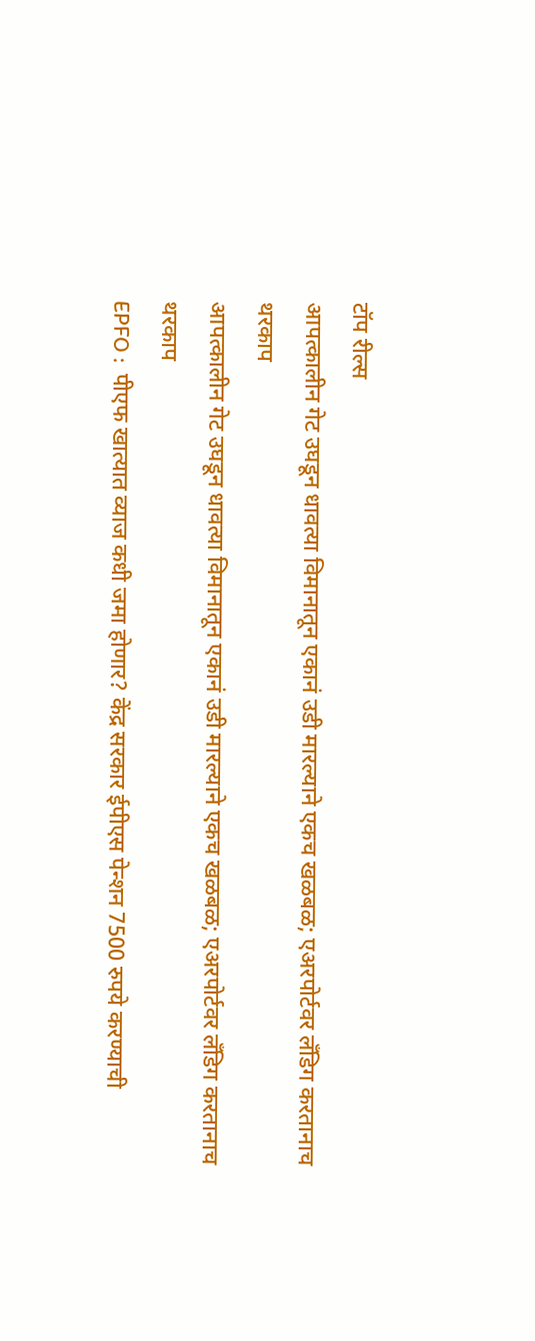टॉप रील्स
आपत्कालीन गेट उघडून धावत्या विमानातून एकानं उडी मारल्याने एकच खळबळ; एअरपोर्टवर लँडिग करतानाच थरकाप
आपत्कालीन गेट उघडून धावत्या विमानातून एकानं उडी मारल्याने एकच खळबळ; एअरपोर्टवर लँडिग करतानाच थरकाप
EPFO :  पीएफ खात्यात व्याज कधी जमा होणार? केंद्र सरकार ईपीएस पेन्शन 7500 रुपये करण्याची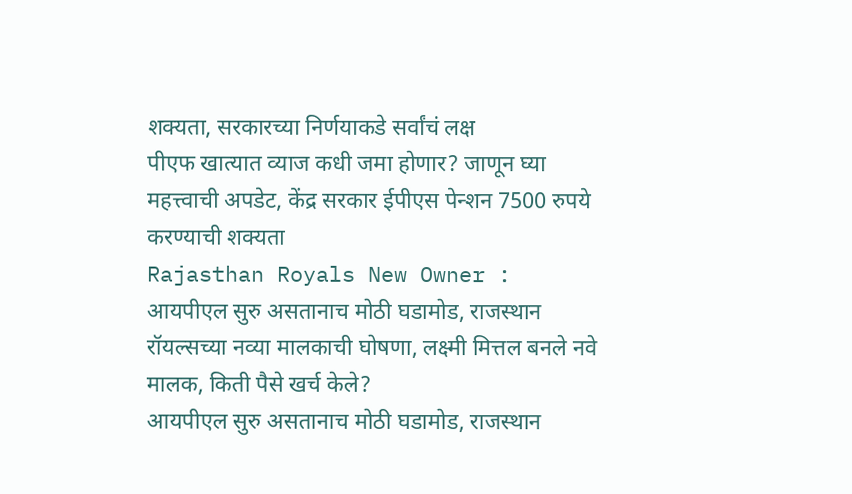शक्यता, सरकारच्या निर्णयाकडे सर्वांचं लक्ष
पीएफ खात्यात व्याज कधी जमा होणार? जाणून घ्या महत्त्वाची अपडेट, केंद्र सरकार ईपीएस पेन्शन 7500 रुपये करण्याची शक्यता
Rajasthan Royals New Owner : आयपीएल सुरु असतानाच मोठी घडामोड, राजस्थान रॉयल्सच्या नव्या मालकाची घोषणा, लक्ष्मी मित्तल बनले नवे मालक, किती पैसे खर्च केले?
आयपीएल सुरु असतानाच मोठी घडामोड, राजस्थान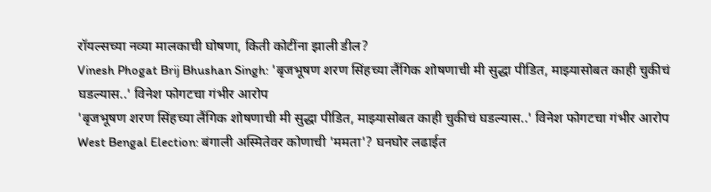रॉयल्सच्या नव्या मालकाची घोषणा, किती कोटींना झाली डील?
Vinesh Phogat Brij Bhushan Singh: 'बृजभूषण शरण सिंहच्या लैंगिक शोषणाची मी सुद्धा पीडित, माझ्यासोबत काही चुकीचं घडल्यास..' विनेश फोगटचा गंभीर आरोप
'बृजभूषण शरण सिंहच्या लैंगिक शोषणाची मी सुद्धा पीडित, माझ्यासोबत काही चुकीचं घडल्यास..' विनेश फोगटचा गंभीर आरोप
West Bengal Election: बंगाली अस्मितेवर कोणाची 'ममता'? घनघोर लढाईत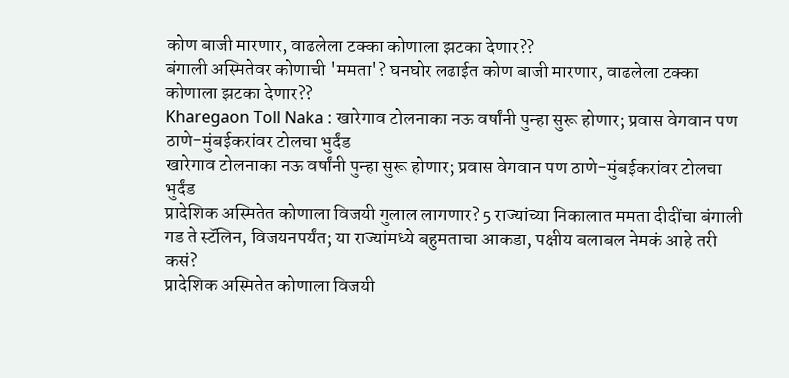कोण बाजी मारणार, वाढलेला टक्का कोणाला झटका देणार??
बंगाली अस्मितेवर कोणाची 'ममता'? घनघोर लढाईत कोण बाजी मारणार, वाढलेला टक्का कोणाला झटका देणार??
Kharegaon Toll Naka : खारेगाव टोलनाका नऊ वर्षांनी पुन्हा सुरू होणार; प्रवास वेगवान पण ठाणे-मुंबईकरांवर टोलचा भुर्दंड
खारेगाव टोलनाका नऊ वर्षांनी पुन्हा सुरू होणार; प्रवास वेगवान पण ठाणे-मुंबईकरांवर टोलचा भुर्दंड
प्रादेशिक अस्मितेत कोणाला विजयी गुलाल लागणार? 5 राज्यांच्या निकालात ममता दीदींचा बंगाली गड ते स्टॅलिन, विजयनपर्यंत; या राज्यांमध्ये बहुमताचा आकडा, पक्षीय बलाबल नेमकं आहे तरी कसं?
प्रादेशिक अस्मितेत कोणाला विजयी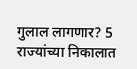गुलाल लागणार? 5 राज्यांच्या निकालात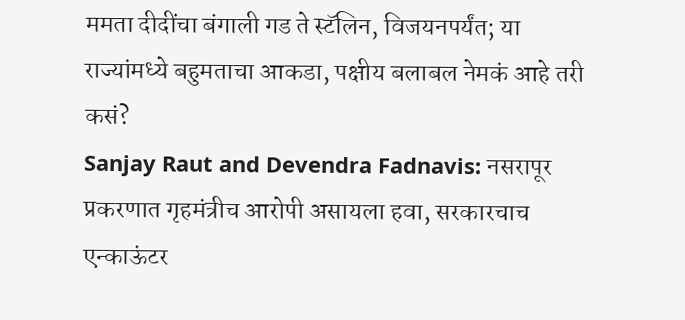ममता दीदींचा बंगाली गड ते स्टॅलिन, विजयनपर्यंत; या राज्यांमध्ये बहुमताचा आकडा, पक्षीय बलाबल नेमकं आहे तरी कसं?
Sanjay Raut and Devendra Fadnavis: नसरापूर प्रकरणात गृहमंत्रीच आरोपी असायला हवा, सरकारचाच एन्काऊंटर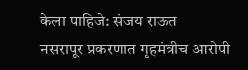केला पाहिजे: संजय राऊत
नसरापूर प्रकरणात गृहमंत्रीच आरोपी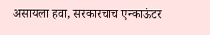असायला हवा, सरकारचाच एन्काऊंटर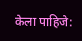केला पाहिजे: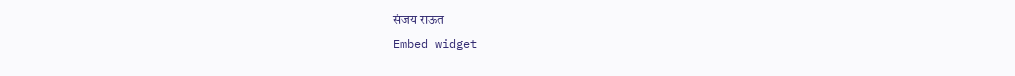संजय राऊत
Embed widget